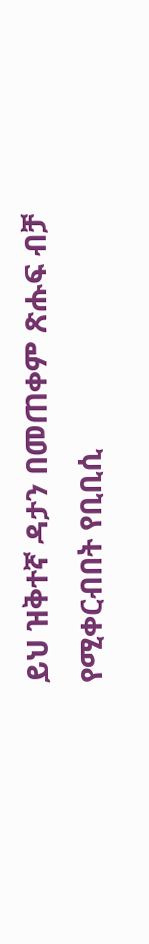ይህ ዝቅተኛ ዳታን በመጠቀም ጽሑፍ ብቻ የሚቀርብበት የቢቢሲ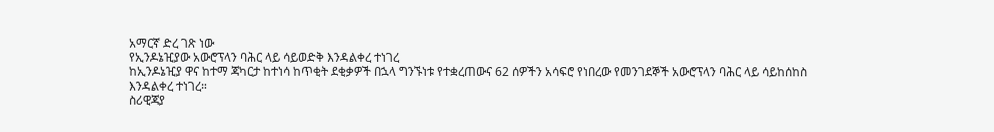አማርኛ ድረ ገጽ ነው
የኢንዶኔዢያው አውሮፕላን ባሕር ላይ ሳይወድቅ እንዳልቀረ ተነገረ
ከኢንዶኔዢያ ዋና ከተማ ጃካርታ ከተነሳ ከጥቂት ደቂቃዎች በኋላ ግንኙነቱ የተቋረጠውና 62 ሰዎችን አሳፍሮ የነበረው የመንገደኞች አውሮፕላን ባሕር ላይ ሳይከሰከስ እንዳልቀረ ተነገረ።
ስሪዊጃያ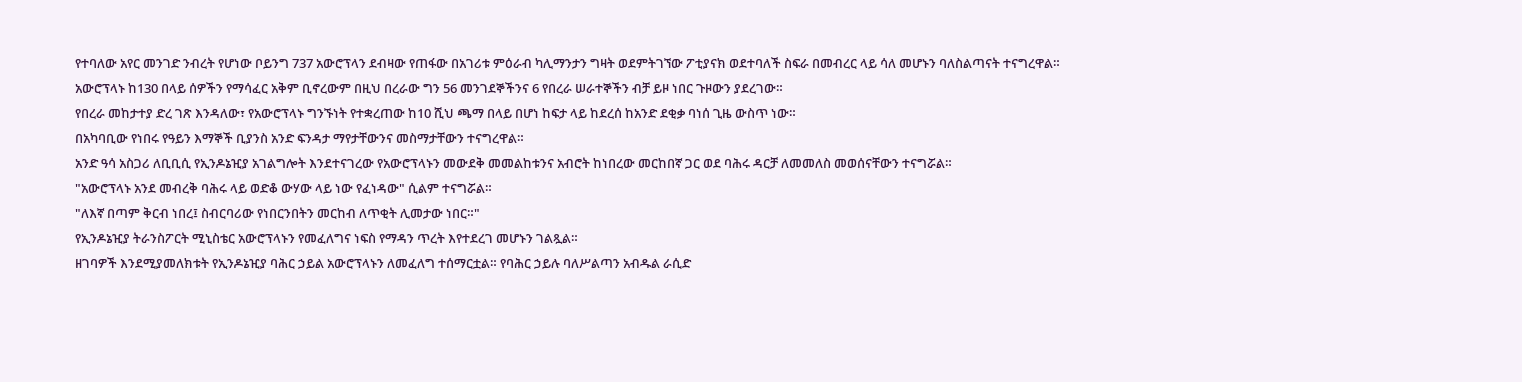የተባለው አየር መንገድ ንብረት የሆነው ቦይንግ 737 አውሮፕላን ደብዛው የጠፋው በአገሪቱ ምዕራብ ካሊማንታን ግዛት ወደምትገኘው ፖቲያናክ ወደተባለች ስፍራ በመብረር ላይ ሳለ መሆኑን ባለስልጣናት ተናግረዋል።
አውሮፕላኑ ከ130 በላይ ሰዎችን የማሳፈር አቅም ቢኖረውም በዚህ በረራው ግን 56 መንገደኞችንና 6 የበረራ ሠራተኞችን ብቻ ይዞ ነበር ጉዞውን ያደረገው።
የበረራ መከታተያ ድረ ገጽ እንዳለው፣ የአውሮፕላኑ ግንኙነት የተቋረጠው ከ10 ሺህ ጫማ በላይ በሆነ ከፍታ ላይ ከደረሰ ከአንድ ደቂቃ ባነሰ ጊዜ ውስጥ ነው።
በአካባቢው የነበሩ የዓይን እማኞች ቢያንስ አንድ ፍንዳታ ማየታቸውንና መስማታቸውን ተናግረዋል።
አንድ ዓሳ አስጋሪ ለቢቢሲ የኢንዶኔዢያ አገልግሎት እንደተናገረው የአውሮፕላኑን መውደቅ መመልከቱንና አብሮት ከነበረው መርከበኛ ጋር ወደ ባሕሩ ዳርቻ ለመመለስ መወሰናቸውን ተናግሯል።
"አውሮፕላኑ አንደ መብረቅ ባሕሩ ላይ ወድቆ ውሃው ላይ ነው የፈነዳው" ሲልም ተናግሯል።
"ለእኛ በጣም ቅርብ ነበረ፤ ስብርባሪው የነበርንበትን መርከብ ለጥቂት ሊመታው ነበር።"
የኢንዶኔዢያ ትራንስፖርት ሚኒስቴር አውሮፕላኑን የመፈለግና ነፍስ የማዳን ጥረት እየተደረገ መሆኑን ገልጿል።
ዘገባዎች እንደሚያመለክቱት የኢንዶኔዢያ ባሕር ኃይል አውሮፕላኑን ለመፈለግ ተሰማርቷል። የባሕር ኃይሉ ባለሥልጣን አብዱል ራሲድ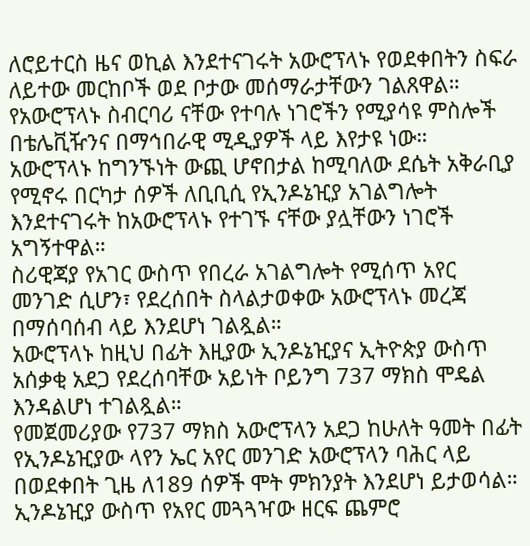ለሮይተርስ ዜና ወኪል እንደተናገሩት አውሮፕላኑ የወደቀበትን ስፍራ ለይተው መርከቦች ወደ ቦታው መሰማራታቸውን ገልጸዋል።
የአውሮፕላኑ ስብርባሪ ናቸው የተባሉ ነገሮችን የሚያሳዩ ምስሎች በቴሌቪዥንና በማኅበራዊ ሚዲያዎች ላይ እየታዩ ነው።
አውሮፕላኑ ከግንኙነት ውጪ ሆኖበታል ከሚባለው ደሴት አቅራቢያ የሚኖሩ በርካታ ሰዎች ለቢቢሲ የኢንዶኔዢያ አገልግሎት እንደተናገሩት ከአውሮፕላኑ የተገኙ ናቸው ያሏቸውን ነገሮች አግኝተዋል።
ስሪዊጃያ የአገር ውስጥ የበረራ አገልግሎት የሚሰጥ አየር መንገድ ሲሆን፣ የደረሰበት ስላልታወቀው አውሮፕላኑ መረጃ በማሰባሰብ ላይ እንደሆነ ገልጿል።
አውሮፕላኑ ከዚህ በፊት እዚያው ኢንዶኔዢያና ኢትዮጵያ ውስጥ አሰቃቂ አደጋ የደረሰባቸው አይነት ቦይንግ 737 ማክስ ሞዴል እንዳልሆነ ተገልጿል።
የመጀመሪያው የ737 ማክስ አውሮፕላን አደጋ ከሁለት ዓመት በፊት የኢንዶኔዢያው ላየን ኤር አየር መንገድ አውሮፕላን ባሕር ላይ በወደቀበት ጊዜ ለ189 ሰዎች ሞት ምክንያት እንደሆነ ይታወሳል።
ኢንዶኔዢያ ውስጥ የአየር መጓጓዣው ዘርፍ ጨምሮ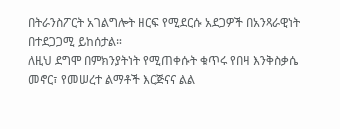በትራንስፖርት አገልግሎት ዘርፍ የሚደርሱ አደጋዎች በአንጻራዊነት በተደጋጋሚ ይከሰታል።
ለዚህ ደግሞ በምክንያትነት የሚጠቀሱት ቁጥሩ የበዛ እንቅስቃሴ መኖር፣ የመሠረተ ልማቶች እርጅናና ልል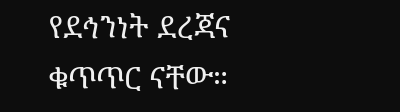የደኅንነት ደረጃና ቁጥጥር ናቸው።